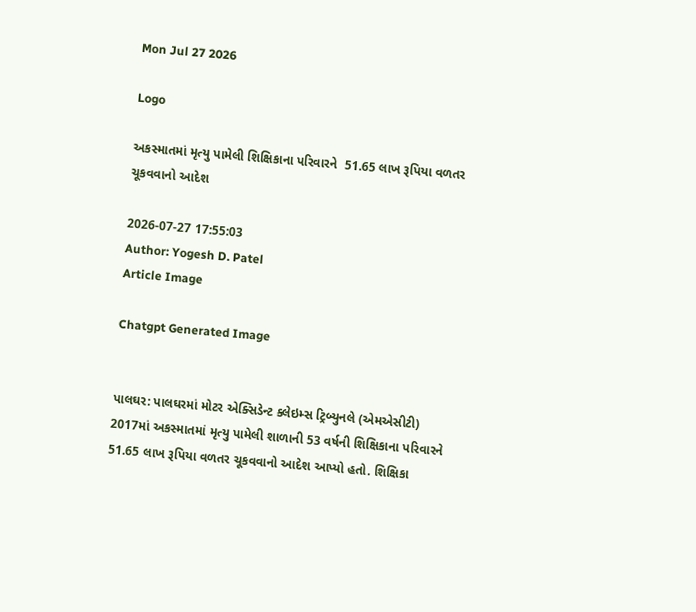Mon Jul 27 2026

Logo

અકસ્માતમાં મૃત્યુ પામેલી શિક્ષિકાના પરિવારને  51.65 લાખ રૂપિયા વળતર ચૂકવવાનો આદેશ

2026-07-27 17:55:03
Author: Yogesh D. Patel
Article Image

Chatgpt Generated Image


પાલઘર: પાલઘરમાં મોટર એક્સિડેન્ટ ક્લેઇમ્સ ટ્રિબ્યુનલે (એમએસીટી) 2017માં અકસ્માતમાં મૃત્યુ પામેલી શાળાની 53 વર્ષની શિક્ષિકાના પરિવારને 51.65 લાખ રૂપિયા વળતર ચૂકવવાનો આદેશ આપ્યો હતો. શિક્ષિકા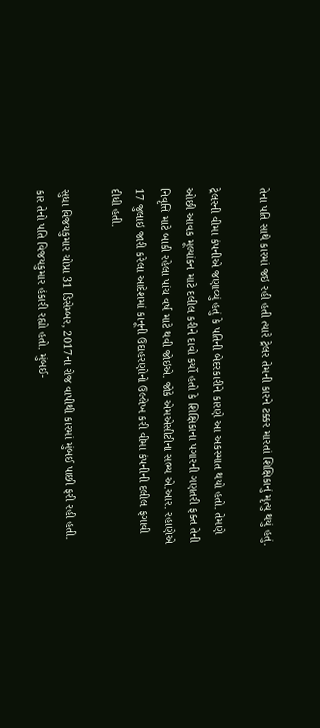તેના પતિ સાથે કારમાં જઇ રહી હતી ત્યારે ટ્રેલર તેમની કારને ટક્કર મારતાં શિક્ષિકાનું મૃત્યુ થયું હતું.

ટ્રેલરની વીમા કંપનીએ જણાવ્યું હતું કે પતિની બેદરકારીને કારણે આ અકસ્માત થયો હતો. તેમણે ઓછી આવક મૂલ્યાંકન માટે દલીલ કરીને દાવો કર્યો હતો કે શિક્ષિકાના પગારની ગણતરી ફક્ત તેની નિવૃત્તિ માટે બાકી રહેલા પાંચ વર્ષ માટે થવી જોઇએ. જોકે એમએસીટીના સભ્ય એ.આર. રહાણેએ 17 જુલાઇ જારી કરેલા આદેશમાં કાનૂની ઉદાહરણોનો ઉલ્લેખ કરી વીમા કંપનીની દલીલ ફગાવી દીધી હતી.

સુધા વિજયકુમાર ચોપ્રા 31 ડિસેમ્બર, 2017ના રોજ વાપીથી કારમાં મુંબઈ પાછી ફરી રહી હતી. કાર તેનો પતિ વિજયકુમાર હંકારી રહ્યો હતો. મુંબઈ-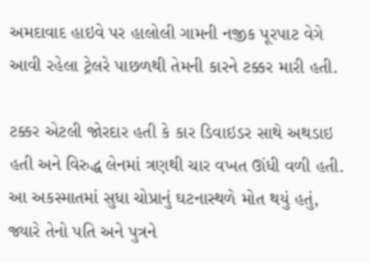અમદાવાદ હાઇવે પર હાલોલી ગામની નજીક પૂરપાટ વેગે આવી રહેલા ટ્રેલરે પાછળથી તેમની કારને ટક્કર મારી હતી.

ટક્કર એટલી જોરદાર હતી કે કાર ડિવાઇડર સાથે અથડાઇ હતી અને વિરુદ્ધ લેનમાં ત્રણથી ચાર વખત ઊંધી વળી હતી. આ અકસ્માતમાં સુધા ચોપ્રાનું ઘટનાસ્થળે મોત થયું હતું, જ્યારે તેનો પતિ અને પુત્રને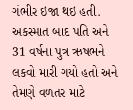ગંભીર ઇજા થઇ હતી. અકસ્માત બાદ પતિ અને 31 વર્ષના પુત્ર ઋષભને લકવો મારી ગયો હતો અને તેમણે વળતર માટે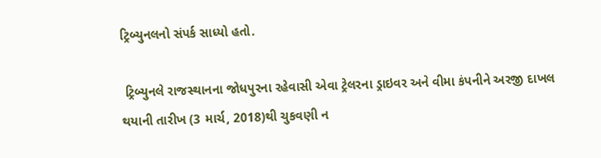ટ્રિબ્યુનલનો સંપર્ક સાધ્યો હતો.

 ટ્રિબ્યુનલે રાજસ્થાનના જોધપુરના રહેવાસી એવા ટ્રેલરના ડ્રાઇવર અને વીમા કંપનીને અરજી દાખલ થયાની તારીખ (3 માર્ચ, 2018)થી ચુકવણી ન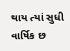થાય ત્યાં સુધી વાર્ષિક છ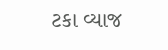ટકા વ્યાજ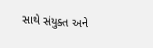સાથે સંયુક્ત અને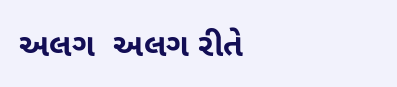અલગ  અલગ રીતે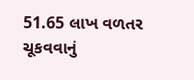51.65 લાખ વળતર ચૂકવવાનું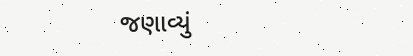જણાવ્યું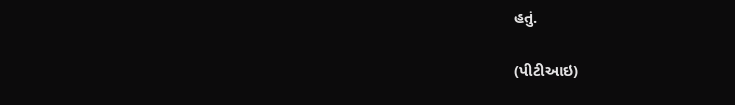હતું.

(પીટીઆઇ)